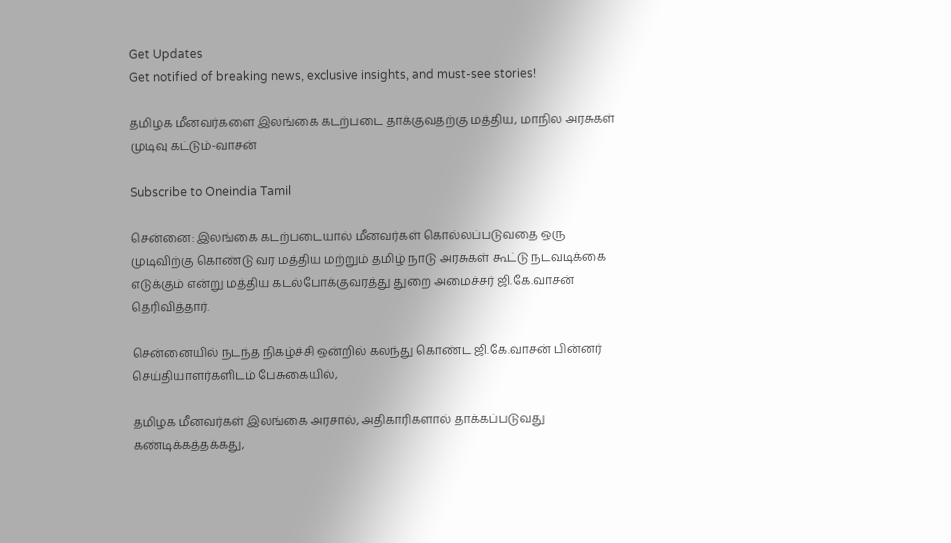Get Updates
Get notified of breaking news, exclusive insights, and must-see stories!

தமிழக மீனவர்களை இலங்கை கடற்படை தாக்குவதற்கு மத்திய, மாநில அரசுகள் முடிவு கட்டும்-வாசன்

Subscribe to Oneindia Tamil

சென்னை: இலங்கை கடற்படையால் மீனவர்கள் கொல்லப்படுவதை ஒரு முடிவிற்கு கொண்டு வர மத்திய மற்றும் தமிழ் நாடு அரசுகள் கூட்டு நடவடிக்கை எடுக்கும் என்று மத்திய கடல்போக்குவரத்து துறை அமைச்சர் ஜி.கே.வாசன் தெரிவித்தார்.

சென்னையில் நடந்த நிகழ்ச்சி ஒன்றில் கலந்து கொண்ட ஜி.கே.வாசன் பின்னர் செய்தியாளர்களிடம் பேசுகையில்,

தமிழக மீனவர்கள் இலங்கை அரசால், அதிகாரிகளால் தாக்கப்படுவது கண்டிக்கத்தக்கது,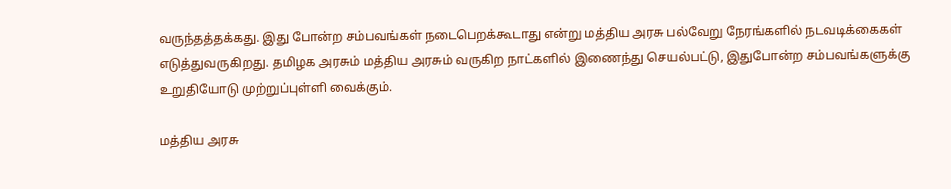வருந்தத்தக்கது. இது போன்ற சம்பவங்கள் நடைபெறக்கூடாது என்று மத்திய அரசு பல்வேறு நேரங்களில் நடவடிக்கைகள் எடுத்துவருகிறது. தமிழக அரசும் மத்திய அரசும் வருகிற நாட்களில் இணைந்து செயல்பட்டு, இதுபோன்ற சம்பவங்களுக்கு உறுதியோடு முற்றுப்புள்ளி வைக்கும்.

மத்திய அரசு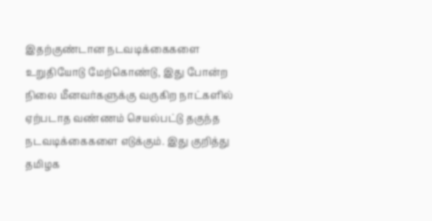இதற்குண்டான நடவடிக்கைகளை உறுதியோடு மேற்கொண்டு, இது போன்ற நிலை மீனவர்களுக்கு வருகிற நாட்களில் ஏற்படாத வண்ணம் செயல்பட்டு தகுந்த நடவடிக்கைகளை எடுக்கும். இது குறித்து தமிழக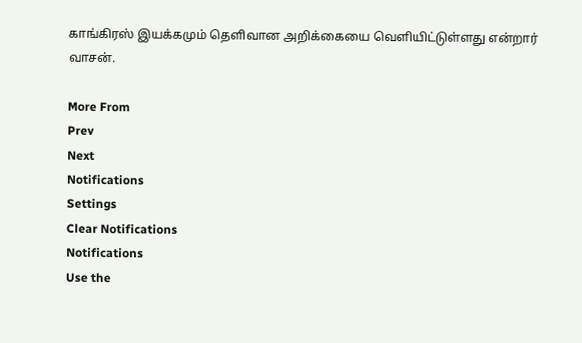காங்கிரஸ் இயக்கமும் தெளிவான அறிக்கையை வெளியிட்டுள்ளது என்றார் வாசன்.

More From
Prev
Next
Notifications
Settings
Clear Notifications
Notifications
Use the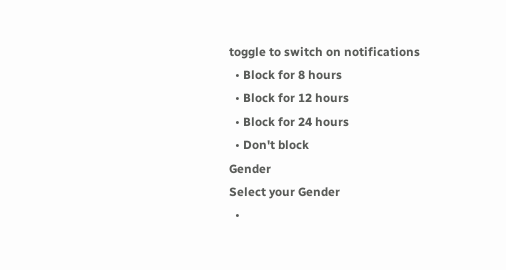toggle to switch on notifications
  • Block for 8 hours
  • Block for 12 hours
  • Block for 24 hours
  • Don't block
Gender
Select your Gender
  •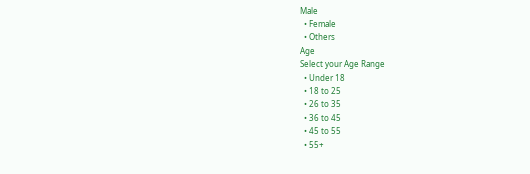Male
  • Female
  • Others
Age
Select your Age Range
  • Under 18
  • 18 to 25
  • 26 to 35
  • 36 to 45
  • 45 to 55
  • 55+